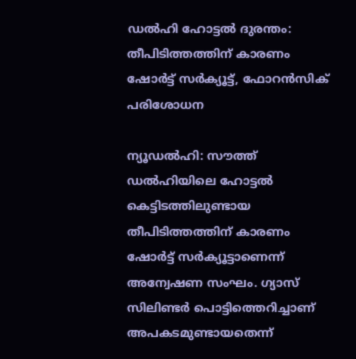ഡൽഹി ഹോട്ടൽ ദുരന്തം: തീപിടിത്തത്തിന് കാരണം ഷോർട്ട് സർക്യൂട്ട്, ഫോറൻസിക് പരിശോധന

ന്യൂഡൽഹി: സൗത്ത് ഡൽഹിയിലെ ഹോട്ടൽ കെട്ടിടത്തിലുണ്ടായ തീപിടിത്തത്തിന് കാരണം ഷോർട്ട് സർക്യൂട്ടാണെന്ന് അന്വേഷണ സംഘം. ഗ്യാസ് സിലിണ്ടർ പൊട്ടിത്തെറിച്ചാണ് അപകടമുണ്ടായതെന്ന്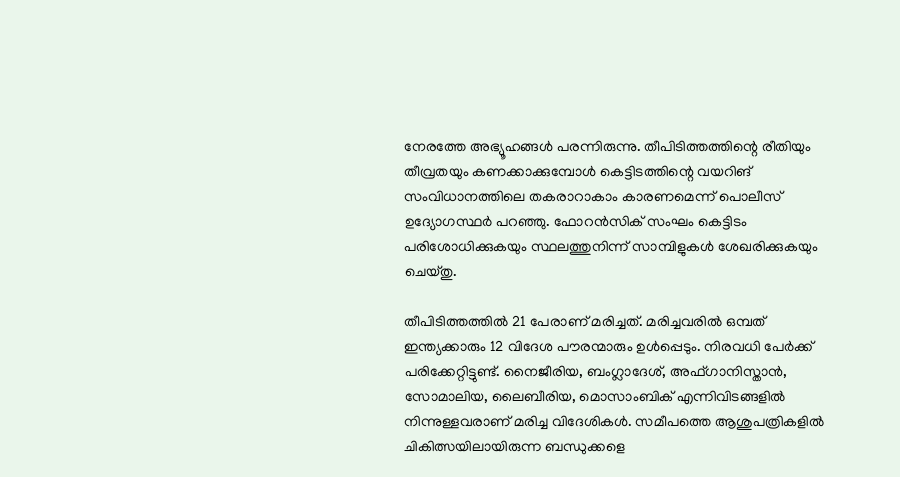നേരത്തേ അഭ്യൂഹങ്ങൾ പരന്നിരുന്നു. തീപിടിത്തത്തിന്റെ രീതിയും തീവ്രതയും കണക്കാക്കുമ്പോൾ കെട്ടിടത്തിന്റെ വയറിങ് സംവിധാനത്തിലെ തകരാറാകാം കാരണമെന്ന് പൊലീസ് ഉദ്യോഗസ്ഥർ പറഞ്ഞു. ഫോറൻസിക് സംഘം കെട്ടിടം പരിശോധിക്കുകയും സ്ഥലത്തുനിന്ന് സാമ്പിളുകൾ ശേഖരിക്കുകയും ചെയ്തു.

തീപിടിത്തത്തിൽ 21 പേരാണ് മരിച്ചത്. മരിച്ചവരിൽ ഒമ്പത് ഇന്ത്യക്കാരും 12 വിദേശ പൗരന്മാരും ഉൾപ്പെടും. നിരവധി പേർക്ക് പരിക്കേറ്റിട്ടുണ്ട്. നൈജീരിയ, ബംഗ്ലാദേശ്, അഫ്ഗാനിസ്താൻ, സോമാലിയ, ലൈബീരിയ, മൊസാംബിക് എന്നിവിടങ്ങളിൽ നിന്നുള്ളവരാണ് മരിച്ച വിദേശികൾ. സമീപത്തെ ആശുപത്രികളിൽ ചികിത്സയിലായിരുന്ന ബന്ധുക്കളെ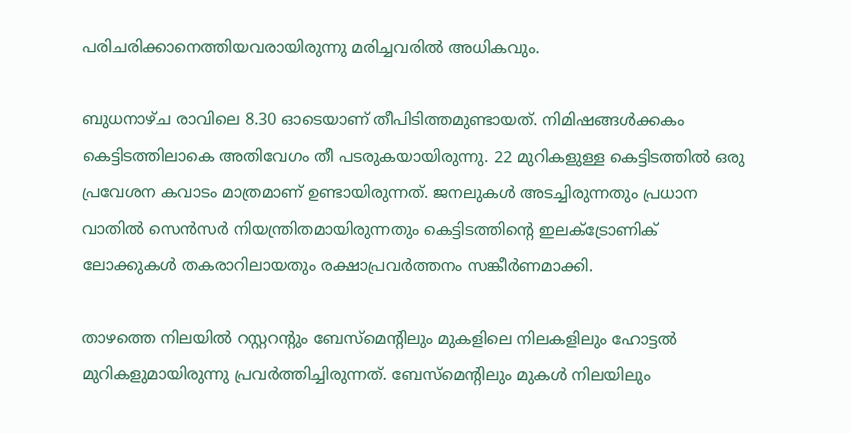പരിചരിക്കാനെത്തിയവരായിരുന്നു മരിച്ചവരിൽ അധികവും.

ബുധനാഴ്ച രാവിലെ 8.30 ഓടെയാണ് തീപിടിത്തമുണ്ടായത്. നിമിഷങ്ങൾക്കകം കെട്ടിടത്തിലാകെ അതിവേഗം തീ പടരുകയായിരുന്നു. 22 മുറികളുള്ള കെട്ടിടത്തിൽ ഒരു പ്രവേശന കവാടം മാത്രമാണ് ഉണ്ടായിരുന്നത്. ജനലുകൾ അടച്ചിരുന്നതും പ്രധാന വാതിൽ സെൻസർ നിയന്ത്രിതമായിരുന്നതും കെട്ടിടത്തിന്റെ ഇലക്ട്രോണിക് ലോക്കുകൾ തകരാറിലായതും രക്ഷാപ്രവർത്തനം സങ്കീർണമാക്കി.

താഴത്തെ നിലയിൽ റസ്റ്ററന്റും ബേസ്‌മെന്റിലും മുകളിലെ നിലകളിലും ഹോട്ടൽ മുറികളുമായിരുന്നു പ്രവർത്തിച്ചിരുന്നത്. ബേസ്‌മെന്റിലും മുകൾ നിലയിലും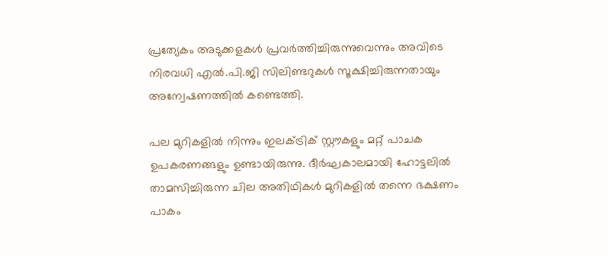പ്രത്യേകം അടുക്കളകൾ പ്രവർത്തിച്ചിരുന്നുവെന്നും അവിടെ നിരവധി എൽ.പി.ജി സിലിണ്ടറുകൾ സൂക്ഷിച്ചിരുന്നതായും അന്വേഷണത്തിൽ കണ്ടെത്തി.

പല മുറികളിൽ നിന്നും ഇലക്ട്രിക് സ്റ്റൗകളും മറ്റ് പാചക ഉപകരണങ്ങളും ഉണ്ടായിരുന്നു. ദീർഘകാലമായി ഹോട്ടലിൽ താമസിച്ചിരുന്ന ചില അതിഥികൾ മുറികളിൽ തന്നെ ഭക്ഷണം പാകം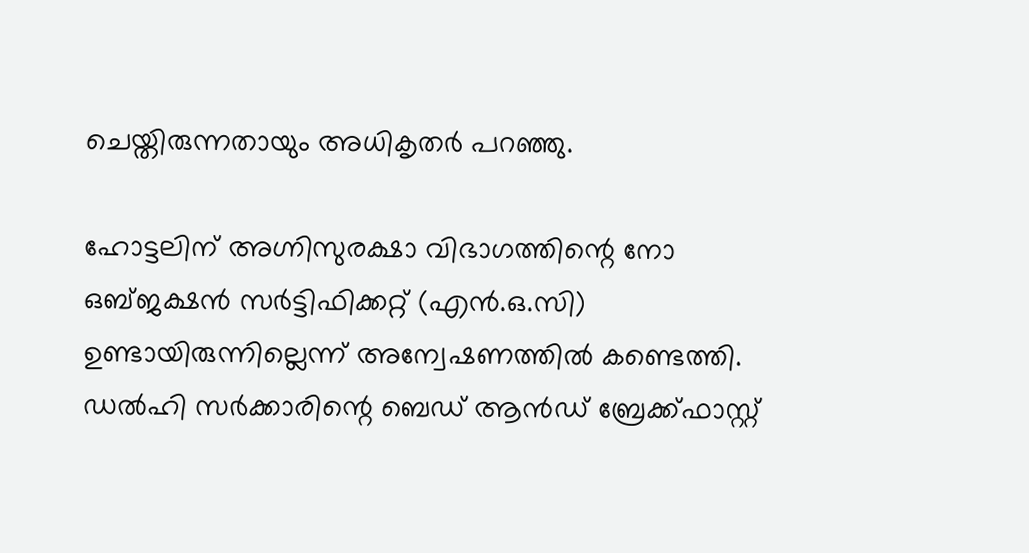ചെയ്തിരുന്നതായും അധികൃതർ പറഞ്ഞു.

ഹോട്ടലിന് അഗ്നിസുരക്ഷാ വിഭാഗത്തിന്റെ നോ ഒബ്ജക്ഷൻ സർട്ടിഫിക്കറ്റ് (എൻ.ഒ.സി) ഉണ്ടായിരുന്നില്ലെന്ന് അന്വേഷണത്തിൽ കണ്ടെത്തി. ഡൽഹി സർക്കാരിന്റെ ബെഡ് ആൻഡ് ബ്രേക്ക്‌ഫാസ്റ്റ്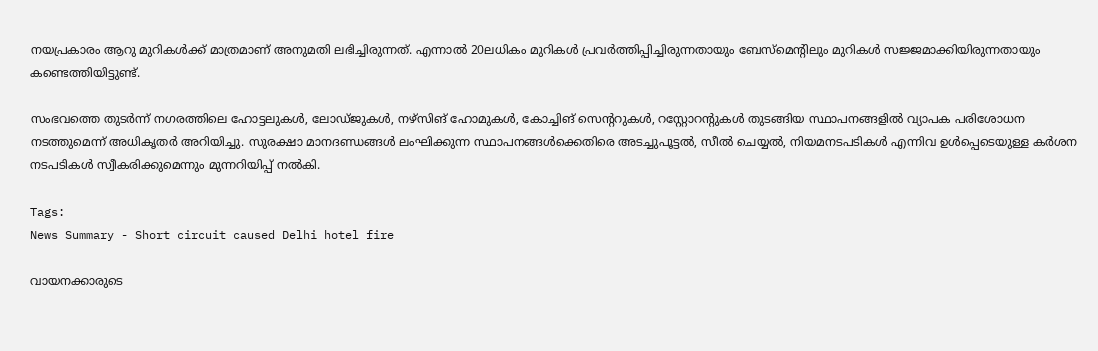നയപ്രകാരം ആറു മുറികൾക്ക് മാത്രമാണ് അനുമതി ലഭിച്ചിരുന്നത്. എന്നാൽ 20ലധികം മുറികൾ പ്രവർത്തിപ്പിച്ചിരുന്നതായും ബേസ്‌മെന്റിലും മുറികൾ സജ്ജമാക്കിയിരുന്നതായും കണ്ടെത്തിയിട്ടുണ്ട്.

സംഭവത്തെ തുടർന്ന് നഗരത്തിലെ ഹോട്ടലുകൾ, ലോഡ്ജുകൾ, നഴ്‌സിങ് ഹോമുകൾ, കോച്ചിങ് സെന്ററുകൾ, റസ്റ്റോറന്റുകൾ തുടങ്ങിയ സ്ഥാപനങ്ങളിൽ വ്യാപക പരിശോധന നടത്തുമെന്ന് അധികൃതർ അറിയിച്ചു. സുരക്ഷാ മാനദണ്ഡങ്ങൾ ലംഘിക്കുന്ന സ്ഥാപനങ്ങൾക്കെതിരെ അടച്ചുപൂട്ടൽ, സീൽ ചെയ്യൽ, നിയമനടപടികൾ എന്നിവ ഉൾപ്പെടെയുള്ള കർശന നടപടികൾ സ്വീകരിക്കുമെന്നും മുന്നറിയിപ്പ് നൽകി.

Tags:
News Summary - Short circuit caused Delhi hotel fire

വായനക്കാരുടെ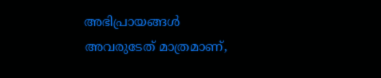അഭിപ്രായങ്ങള്‍ അവരുടേത് മാത്രമാണ്,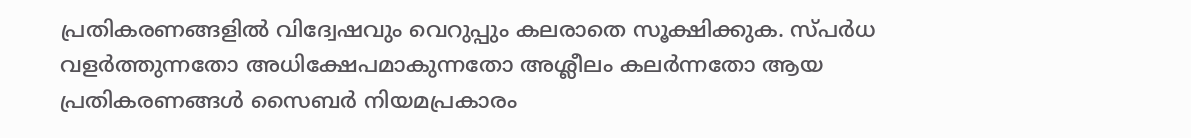പ്രതികരണങ്ങളിൽ വിദ്വേഷവും വെറുപ്പും കലരാതെ സൂക്ഷിക്കുക. സ്പർധ വളർത്തുന്നതോ അധിക്ഷേപമാകുന്നതോ അശ്ലീലം കലർന്നതോ ആയ പ്രതികരണങ്ങൾ സൈബർ നിയമപ്രകാരം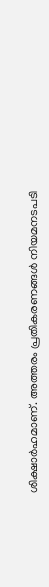ശിക്ഷാർഹമാണ്. അത്തരം പ്രതികരണങ്ങൾ നിയമനടപടി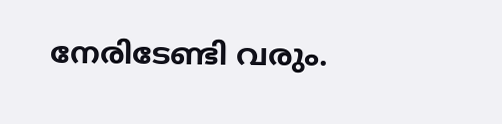നേരിടേണ്ടി വരും.